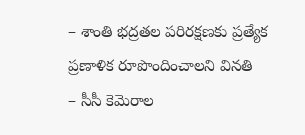– శాంతి భద్రతల పరిరక్షణకు ప్రత్యేక ప్రణాళిక రూపొందించాలని వినతి
– సీసీ కెమెరాల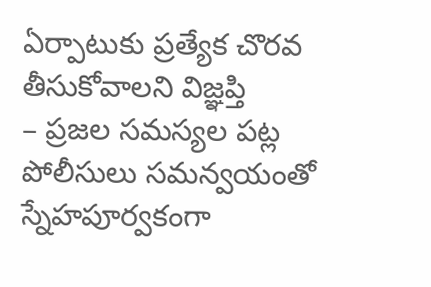ఏర్పాటుకు ప్రత్యేక చొరవ తీసుకోవాలని విజ్ఞప్తి
– ప్రజల సమస్యల పట్ల పోలీసులు సమన్వయంతో స్నేహపూర్వకంగా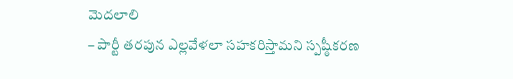మెదలాలి
– పార్టీ తరపున ఎల్లవేళలా సహకరిస్తామని స్పష్ఠీకరణ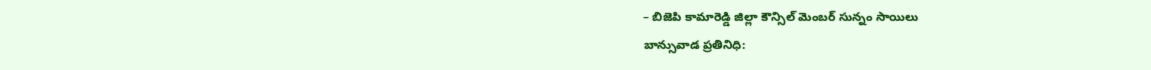– బిజెపి కామారెడ్డి జిల్లా కౌన్సిల్ మెంబర్ సున్నం సాయిలు
బాన్సువాడ ప్రతినిధి: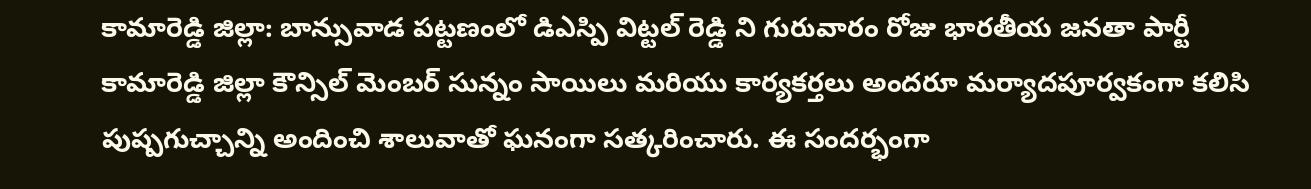కామారెడ్డి జిల్లా: బాన్సువాడ పట్టణంలో డిఎస్పి విట్టల్ రెడ్డి ని గురువారం రోజు భారతీయ జనతా పార్టీ కామారెడ్డి జిల్లా కౌన్సిల్ మెంబర్ సున్నం సాయిలు మరియు కార్యకర్తలు అందరూ మర్యాదపూర్వకంగా కలిసి పుష్పగుచ్చాన్ని అందించి శాలువాతో ఘనంగా సత్కరించారు. ఈ సందర్భంగా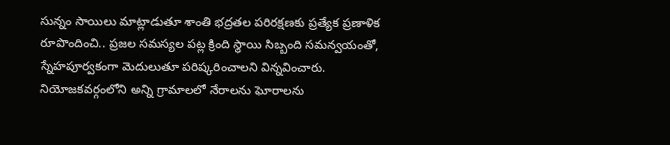సున్నం సాయిలు మాట్లాడుతూ శాంతి భద్రతల పరిరక్షణకు ప్రత్యేక ప్రణాళిక రూపొందించి.. ప్రజల సమస్యల పట్ల క్రింది స్థాయి సిబ్బంది సమన్వయంతో, స్నేహపూర్వకంగా మెదులుతూ పరిష్కరించాలని విన్నవించారు. నియోజకవర్గంలోని అన్ని గ్రామాలలో నేరాలను ఘోరాలను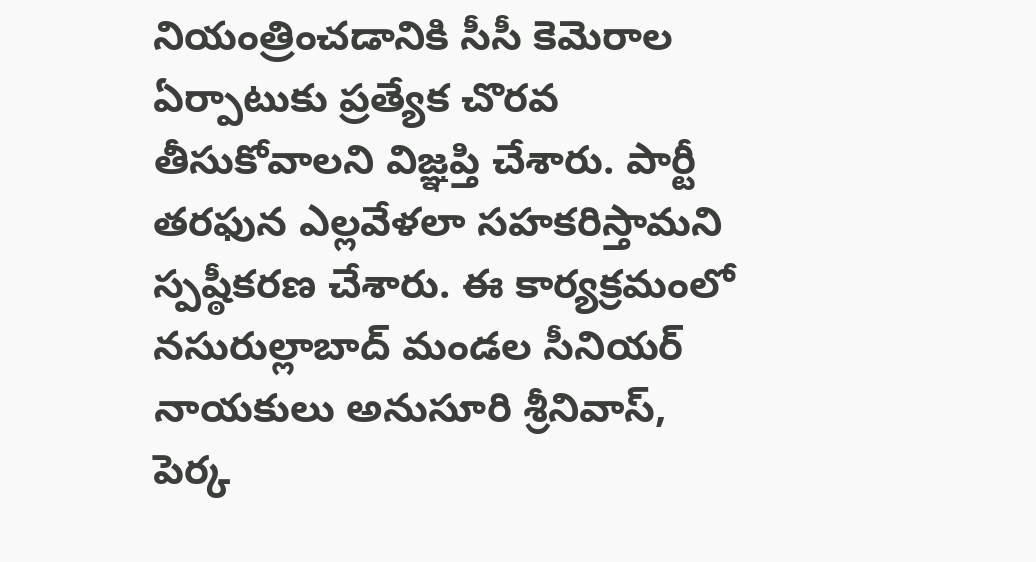నియంత్రించడానికి సీసీ కెమెరాల ఏర్పాటుకు ప్రత్యేక చొరవ తీసుకోవాలని విజ్ఞప్తి చేశారు. పార్టీ తరఫున ఎల్లవేళలా సహకరిస్తామని స్పష్ఠీకరణ చేశారు. ఈ కార్యక్రమంలో నసురుల్లాబాద్ మండల సీనియర్ నాయకులు అనుసూరి శ్రీనివాస్, పెర్క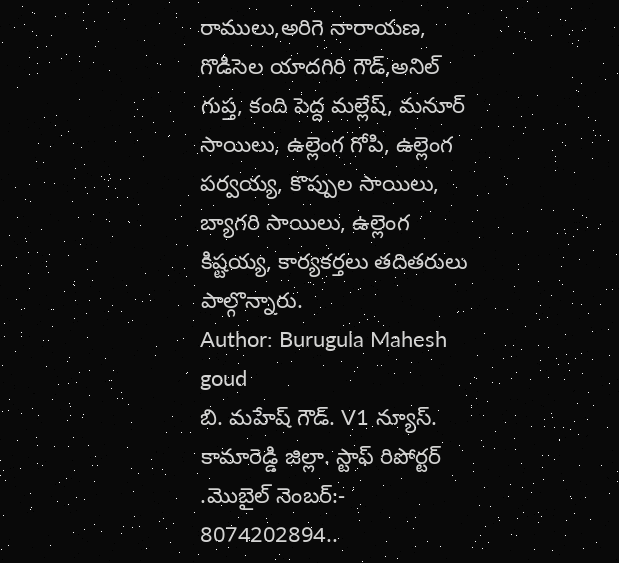రాములు,అరిగె నారాయణ, గొడిసెల యాదగిరి గౌడ్,అనిల్ గుప్త, కంది పెద్ద మల్లేష్, మనూర్ సాయిలు, ఉల్లెంగ గోపి, ఉల్లెంగ పర్వయ్య, కొప్పుల సాయిలు, బ్యాగరి సాయిలు, ఉల్లెంగ కిష్టయ్య, కార్యకర్తలు తదితరులు పాల్గొన్నారు.
Author: Burugula Mahesh goud
బి. మహేష్ గౌడ్. V1 న్యూస్. కామారెడ్డి జిల్లా. స్టాఫ్ రిపోర్టర్ .మొబైల్ నెంబర్:- 8074202894..